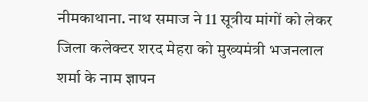नीमकाथाना. नाथ समाज ने 11 सूत्रीय मांगों को लेकर जिला कलेक्टर शरद मेहरा को मुख्यमंत्री भजनलाल शर्मा के नाम ज्ञापन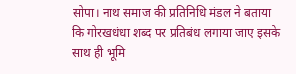सोपा। नाथ समाज की प्रतिनिधि मंडल ने बताया कि गोरखधंधा शब्द पर प्रतिबंध लगाया जाए इसके साथ ही भूमि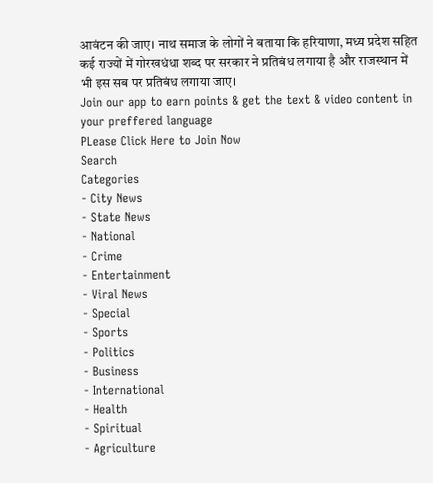आवंटन की जाए। नाथ समाज के लोगों ने बताया कि हरियाणा, मध्य प्रदेश सहित कई राज्यों में गोरखधंधा शब्द पर सरकार ने प्रतिबंध लगाया है और राजस्थान में भी इस सब पर प्रतिबंध लगाया जाए।
Join our app to earn points & get the text & video content in your preffered language
PLease Click Here to Join Now
Search
Categories
- City News
- State News
- National
- Crime
- Entertainment
- Viral News
- Special
- Sports
- Politics
- Business
- International
- Health
- Spiritual
- Agriculture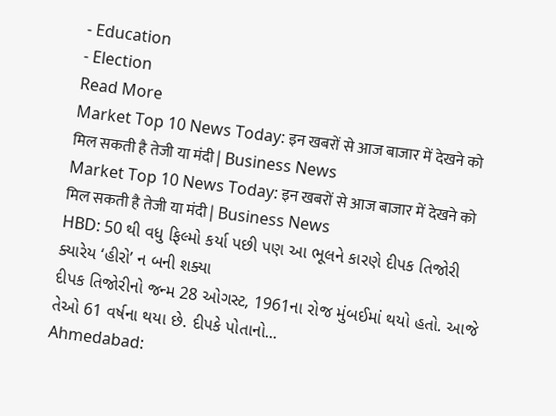- Education
- Election
Read More
Market Top 10 News Today: इन खबरों से आज बाजार में देखने को मिल सकती है तेजी या मंदी | Business News
Market Top 10 News Today: इन खबरों से आज बाजार में देखने को मिल सकती है तेजी या मंदी | Business News
HBD: 50 થી વધુ ફિલ્મો કર્યા પછી પણ આ ભૂલને કારણે દીપક તિજોરી ક્યારેય ‘હીરો’ ન બની શક્યા
દીપક તિજોરીનો જન્મ 28 ઓગસ્ટ, 1961ના રોજ મુંબઈમાં થયો હતો. આજે તેઓ 61 વર્ષના થયા છે. દીપકે પોતાનો...
Ahmedabad: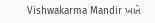Vishwakarma Mandir ખાતે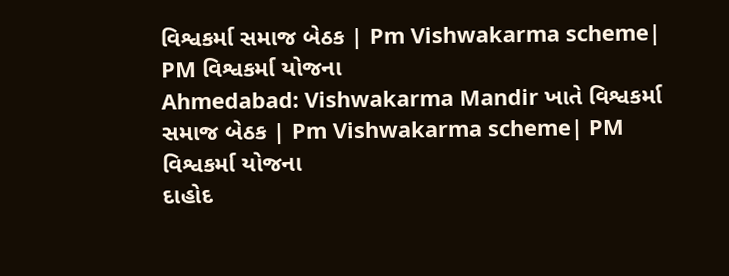વિશ્વકર્મા સમાજ બેઠક | Pm Vishwakarma scheme| PM વિશ્વકર્મા યોજના
Ahmedabad: Vishwakarma Mandir ખાતે વિશ્વકર્મા સમાજ બેઠક | Pm Vishwakarma scheme| PM વિશ્વકર્મા યોજના
દાહોદ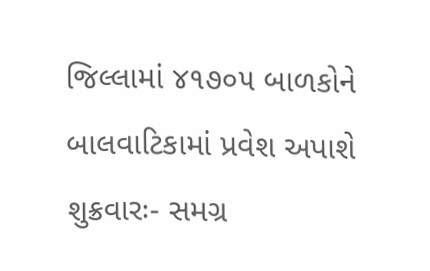જિલ્લામાં ૪૧૭૦૫ બાળકોને બાલવાટિકામાં પ્રવેશ અપાશે
શુક્રવારઃ- સમગ્ર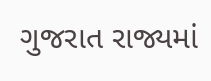ગુજરાત રાજ્યમાં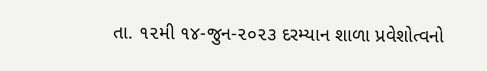તા. ૧૨મી ૧૪-જુન-૨૦૨૩ દરમ્યાન શાળા પ્રવેશોત્વનો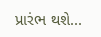પ્રારંભ થશે...